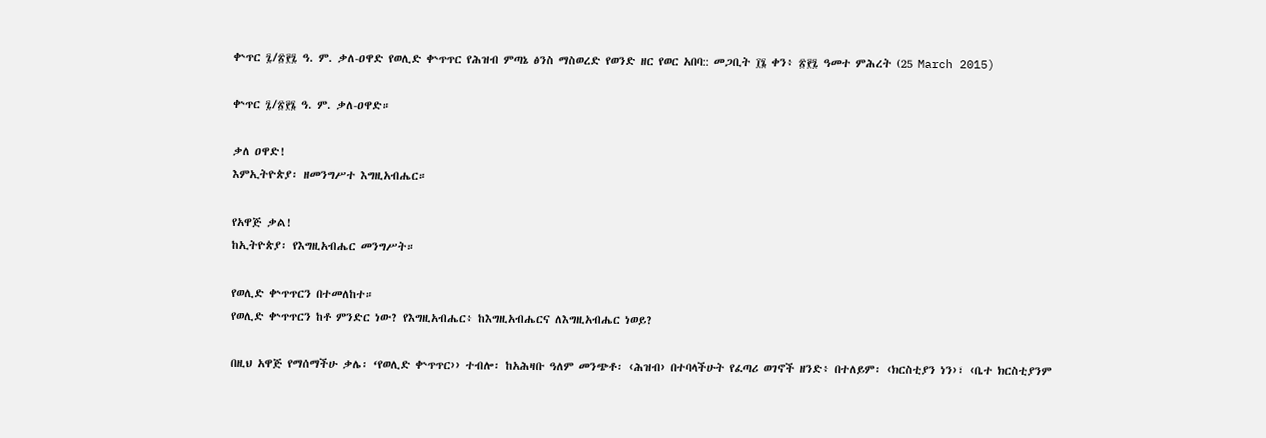ቍጥር ፯/፳፻፯ ዓ. ም. ቃለ-ዐዋድ የወሊድ ቍጥጥር የሕዝብ ምጣኔ ፅንስ ማስወረድ የወንድ ዘር የወር አበባ:: መጋቢት ፲፮ ቀን፥ ፳፻፯ ዓመተ ምሕረት (25 March 2015)

ቍጥር ፯/፳፻፮ ዓ. ም. ቃለ-ዐዋድ።

ቃለ ዐዋድ!
እምኢትዮጵያ፡ ዘመንግሥተ እግዚአብሔር።

የአዋጅ ቃል!
ከኢትዮጵያ፡ የእግዚአብሔር መንግሥት።

የወሊድ ቍጥጥርን በተመለከተ።
የወሊድ ቍጥጥርን ከቶ ምንድር ነው? የእግዚአብሔር፥ ከእግዚአብሔርና ለእግዚአብሔር ነወይ?

በዚህ አዋጅ የማሰማችሁ ቃሌ፡ ‘የወሊድ ቍጥጥር›› ተብሎ፡ ከአሕዛቡ ዓለም መንጭቶ፡ ‹ሕዝብ› በተባላችሁት የፈጣሪ ወገኖች ዘንድ፥ በተለይም፡ ‹ክርስቲያን ነን›፣ ‹ቤተ ክርስቲያንም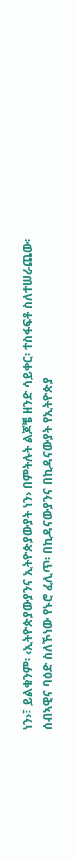ነን›፣ ይልቁንም፡ ‹ኢትዮጵያውያንና ኢትዮጵያውያት ነን› በምትሉት ልጆቼ ዘንድ ሳይቀር፡ ተስፋፍቶ ስለተሠራጨው፡ ሰብኣዊና ባዕድ ስለኾነው የኑሮ ፈሊጥ፡ በኪዳናውያንና በኪዳናውያት የኢትዮጵያ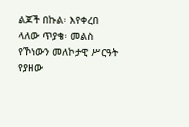ልጆች በኩል፡ እየቀረበ ላለው ጥያቄ፡ መልስ የኾነውን መለኮታዊ ሥርዓት የያዘው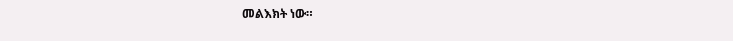መልእክት ነው።